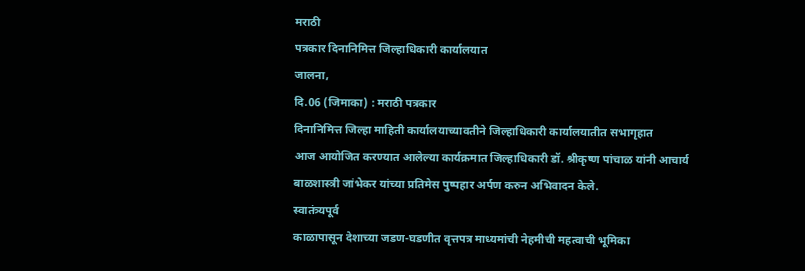मराठी
पत्रकार दिनानिमित्त जिल्हाधिकारी कार्यालयात
जालना,
दि.06 (जिमाका) : मराठी पत्रकार
दिनानिमित्त जिल्हा माहिती कार्यालयाच्यावतीने जिल्हाधिकारी कार्यालयातीत सभागृहात
आज आयोजित करण्यात आलेल्या कार्यक्रमात जिल्हाधिकारी डॉ. श्रीकृष्ण पांचाळ यांनी आचार्य
बाळशास्त्री जांभेकर यांच्या प्रतिमेस पुष्पहार अर्पण करुन अभिवादन केले.
स्वातंत्र्यपूर्व
काळापासून देशाच्या जडण-घडणीत वृत्तपत्र माध्यमांची नेहमीची महत्वाची भूमिका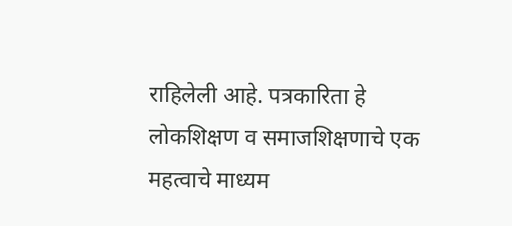राहिलेली आहे. पत्रकारिता हे लोकशिक्षण व समाजशिक्षणाचे एक महत्वाचे माध्यम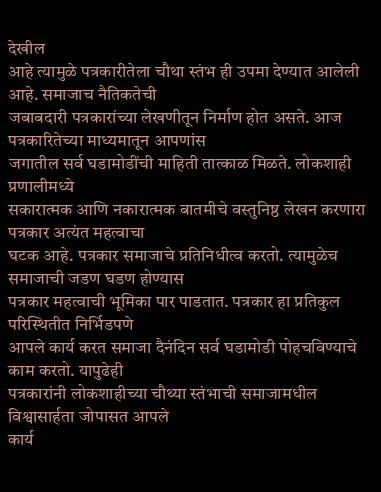देखील
आहे त्यामुळे पत्रकारीतेला चौथा स्तंभ ही उपमा देण्यात आलेली आहे. समाजाच नैतिकतेची
जबाबदारी पत्रकारांच्या लेखणीतून निर्माण होत असते. आज पत्रकारितेच्या माध्यमातून आपणांस
जगातील सर्व घडामोडींची माहिती तात्काळ मिळते. लोकशाही प्रणालीमध्ये
सकारात्मक आणि नकारात्मक बातमीचे वस्तुनिष्ठ लेखन करणारा पत्रकार अत्यंत महत्वाचा
घटक आहे. पत्रकार समाजाचे प्रतिनिधीत्व करतो. त्यामुळेच समाजाची जडण घडण होण्यास
पत्रकार महत्वाची भूमिका पार पाडतात. पत्रकार हा प्रतिकुल परिस्थितीत निर्भिडपणे
आपले कार्य करत समाजा दैनंदिन सर्व घडामोडी पोहचविण्याचे काम करतो. यापुढेही
पत्रकारांनी लोकशाहीच्या चौथ्या स्तंभाची समाजामधील विश्वासार्हता जोपासत आपले
कार्य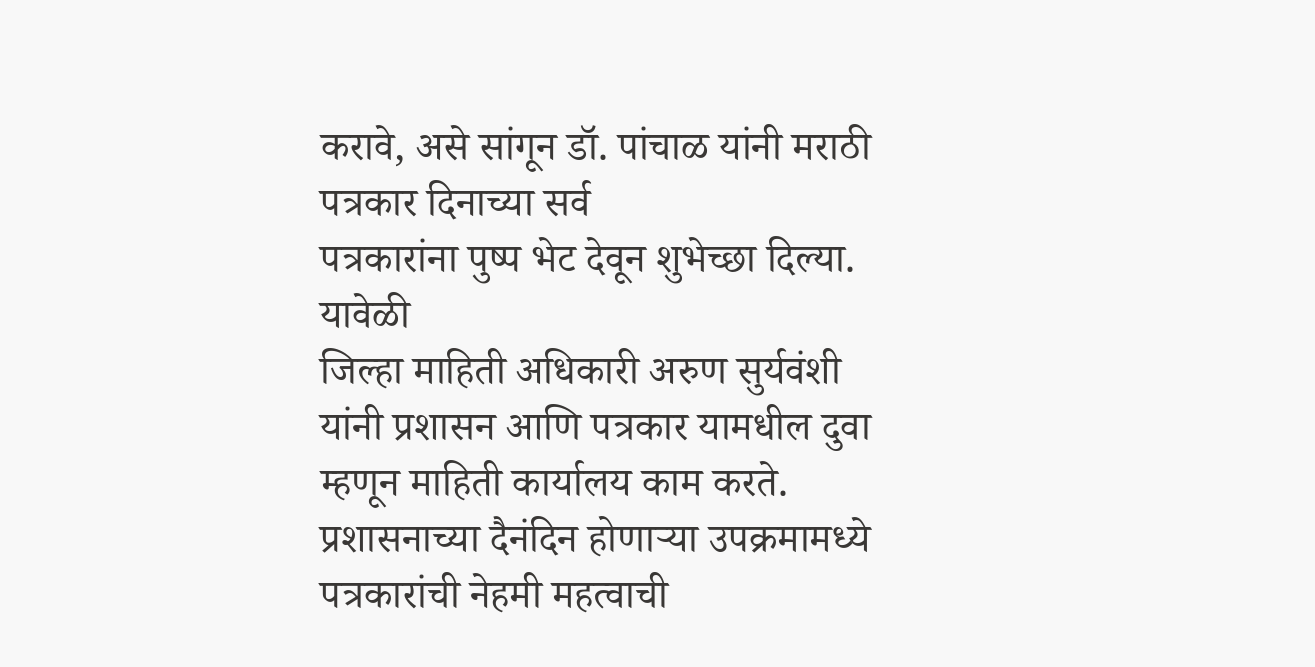करावे, असे सांगून डॉ. पांचाळ यांनी मराठी पत्रकार दिनाच्या सर्व
पत्रकारांना पुष्प भेट देवून शुभेच्छा दिल्या.
यावेळी
जिल्हा माहिती अधिकारी अरुण सुर्यवंशी यांनी प्रशासन आणि पत्रकार यामधील दुवा
म्हणून माहिती कार्यालय काम करते. प्रशासनाच्या दैनंदिन होणाऱ्या उपक्रमामध्ये
पत्रकारांची नेहमी महत्वाची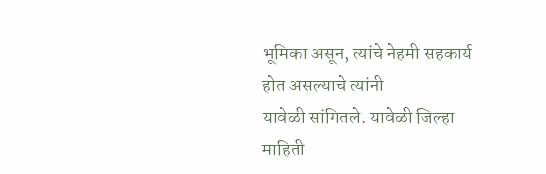भूमिका असून, त्यांचे नेहमी सहकार्य होत असल्याचे त्यांनी
यावेळी सांगितले. यावेळी जिल्हा माहिती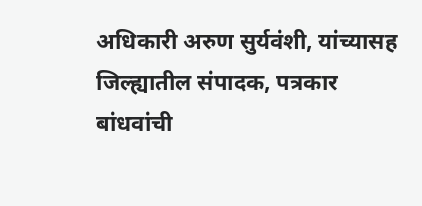अधिकारी अरुण सुर्यवंशी, यांच्यासह
जिल्ह्यातील संपादक, पत्रकार बांधवांची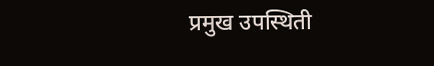प्रमुख उपस्थिती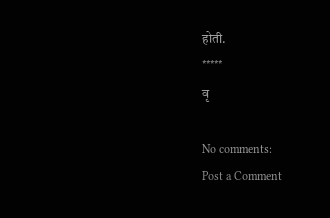होती.
*****
वृ

No comments:
Post a Comment